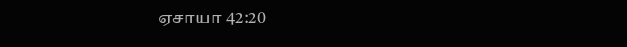ஏசாயா 42:20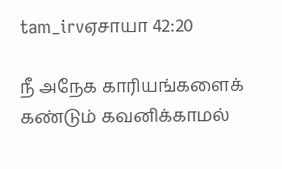tam_irvஏசாயா 42:20

நீ அநேக காரியங்களைக் கண்டும் கவனிக்காமல்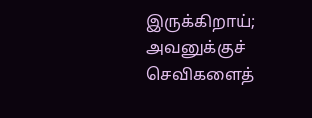இருக்கிறாய்; அவனுக்குச் செவிகளைத்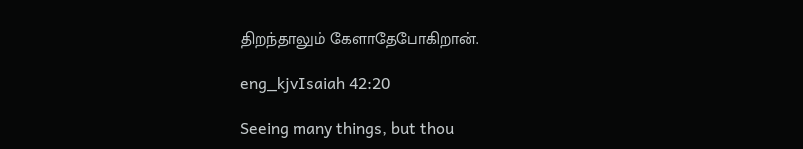திறந்தாலும் கேளாதேபோகிறான்.

eng_kjvIsaiah 42:20

Seeing many things, but thou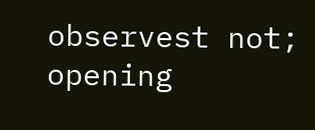observest not; opening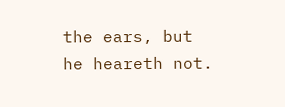the ears, but he heareth not.